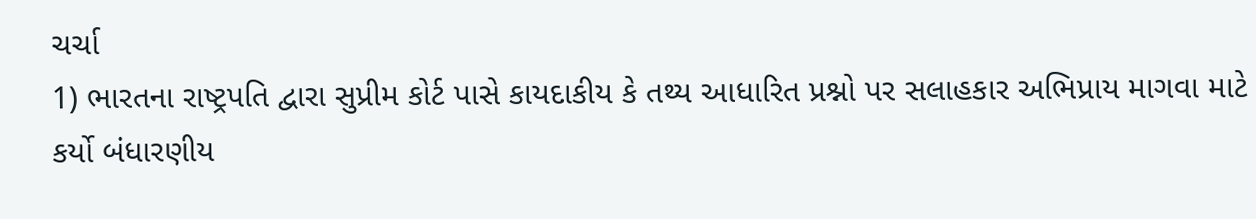ચર્ચા
1) ભારતના રાષ્ટ્રપતિ દ્વારા સુપ્રીમ કોર્ટ પાસે કાયદાકીય કે તથ્ય આધારિત પ્રશ્નો પર સલાહકાર અભિપ્રાય માગવા માટે કર્યો બંધારણીય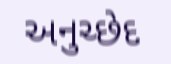અનુચ્છેદ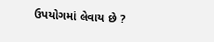ઉપયોગમાં લેવાય છે ?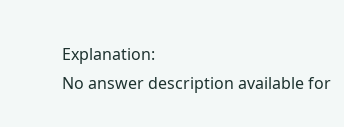Explanation:
No answer description available for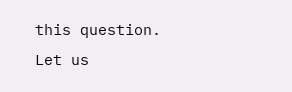this question.
Let us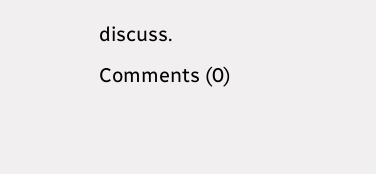discuss.
Comments (0)